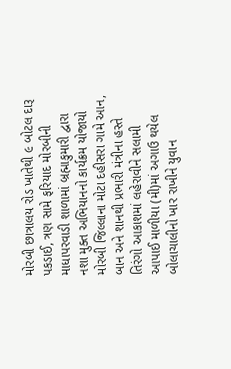મોરબી છાત્રાલય રોડ ખાતેથી ૯ બોટલ દારૂ પકડાઈ, ત્રણ સામે ફરિયાદ મોરબીની માધાપરવાડી શાળામાં બ્રહ્માકુમારી દ્વારા નશા મુક્ત અભિયાનનો કાર્યક્રમ યોજાયો મોરબી જિલ્લાના મોટા દહીસરા ગામે આન, બાન અને શાનથી પ્રભારી મંત્રીના હસ્તે તિરંગો આકાશમાં લહેરાવીને સલામી આપાઈ માળીયા (મી)માં અગાઉ થયેલ બોલાચાલીનો ખાર રાખીને યુવાન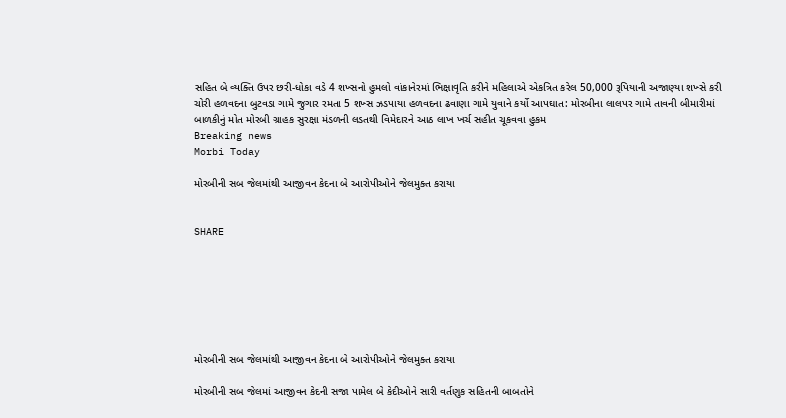સહિત બે વ્યક્તિ ઉપર છરી-ધોકા વડે 4 શખ્સનો હુમલો વાંકાનેરમાં ભિક્ષાવૃતિ કરીને મહિલાએ એકત્રિત કરેલ 50,000 રૂપિયાની અજાણ્યા શખ્સે કરી ચોરી હળવદના બુટવડા ગામે જુગાર રમતા 5 શખ્સ ઝડપાયા હળવદના ઢવાણા ગામે યુવાને કર્યો આપઘાત: મોરબીના લાલપર ગામે તાવની બીમારીમાં બાળકીનું મોત મોરબી ગ્રાહક સુરક્ષા મંડળની લડતથી વિમેદારને આઠ લાખ ખર્ચ સહીત ચૂકવવા હુકમ
Breaking news
Morbi Today

મોરબીની સબ જેલમાંથી આજીવન કેદના બે આરોપીઓને જેલમુક્ત કરાયા


SHARE







મોરબીની સબ જેલમાંથી આજીવન કેદના બે આરોપીઓને જેલમુક્ત કરાયા

મોરબીની સબ જેલમાં આજીવન કેદની સજા પામેલ બે કેદીઓને સારી વર્તણુક સહિતની બાબતોને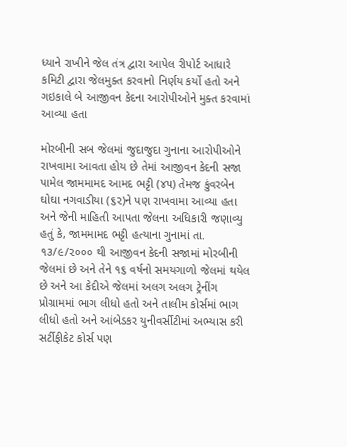ધ્યાને રાખીને જેલ તંત્ર દ્વારા આપેલ રીપોર્ટ આધારે કમિટી દ્વારા જેલમુક્ત કરવાનો નિર્ણય કર્યો હતો અને ગઇકાલે બે આજીવન કેદના આરોપીઓને મુક્ત કરવામાં આવ્યા હતા

મોરબીની સબ જેલમાં જુદાજુદા ગુનાના આરોપીઓને રાખવામા આવતા હોય છે તેમાં આજીવન કેદની સજા પામેલ જામમામદ આમદ ભટ્ટી (૪૫) તેમજ કુંવરબેન ઘોઘા નગવાડીયા (૬૨)ને પણ રાખવામા આવ્યા હતા અને જેની માહિતી આપતા જેલના અધિકારી જણાવ્યુ હતું કે, જામમામદ ભટ્ટી હત્યાના ગુનામાં તા. ૧૩/૯/૨૦૦૦ થી આજીવન કેદની સજામાં મોરબીની જેલમાં છે અને તેને ૧૬ વર્ષનો સમયગાળો જેલમાં થયેલ છે અને આ કેદીએ જેલમાં અલગ અલગ ટ્રેનીંગ પ્રોગ્રામમાં ભાગ લીધો હતો અને તાલીમ કોર્સમાં ભાગ લીધો હતો અને આંબેડકર યુનીવર્સીટીમાં અભ્યાસ કરી સર્ટીફીકેટ કોર્સ પણ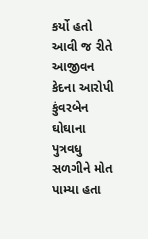કર્યો હતો આવી જ રીતે આજીવન કેદના આરોપી કુંવરબેન ઘોઘાના પુત્રવધુ સળગીને મોત પામ્યા હતા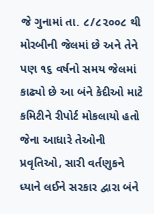જે ગુનામાં તા. ૮/૮૨૦૦૮ થી મોરબીની જેલમાં છે અને તેને પણ ૧૬ વર્ષનો સમય જેલમાં કાઢ્યો છે આ બંને કેદીઓ માટે કમિટીને રીપોર્ટ મોકલાયો હતો જેના આધારે તેઓની પ્રવૃતિઓ, સારી વર્તણુકને ધ્યાને લઈને સરકાર દ્વારા બંને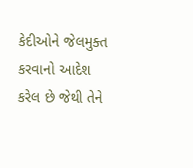કેદીઓને જેલમુક્ત કરવાનો આદેશ કરેલ છે જેથી તેને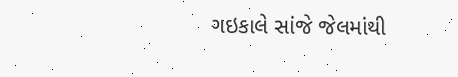ગઇકાલે સાંજે જેલમાંથી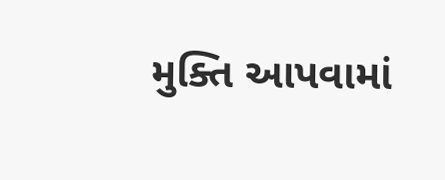મુક્તિ આપવામાં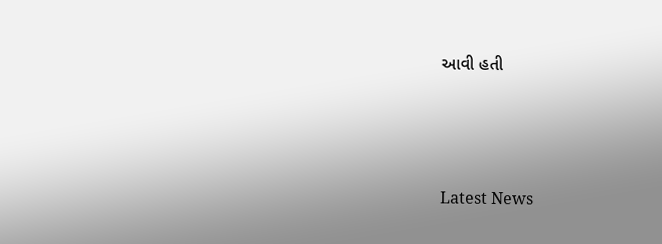આવી હતી






Latest News